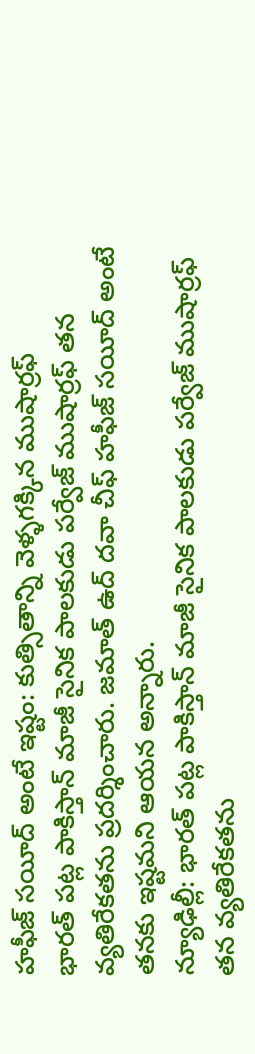హఫీజ్ సయీద్ అంటే ఇష్టం: కుత్సితాన్ని వెళ్ళగక్కిన ముషార్రఫ్
భారత్ పట్ల పాకిస్తాన్ మాజీ సైనిక పాలకుడు పర్వేజ్ ముషార్రఫ్ తన వ్యతిరేకతను ప్రదర్శించారు. జమాత్ ఉద్ దవా చీఫ్ హఫీజ్ సయీద్ అంటే తనకు ఇష్టమని ఆయన అన్నారు.
న్యూఢిల్లీ: భారత్ పట్ల పాకిస్తాన్ మాజీ సైనిక పాలకుడు పర్వేజ్ ముషార్రఫ్ తన వ్యతిరేకతను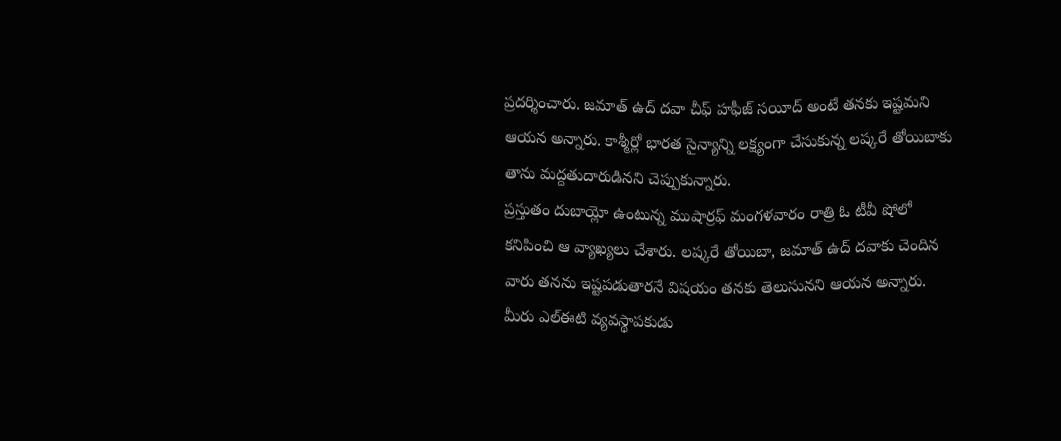ప్రదర్శించారు. జమాత్ ఉద్ దవా చీఫ్ హఫీజ్ సయీద్ అంటే తనకు ఇష్టమని ఆయన అన్నారు. కాశ్మీర్లో భారత సైన్యాన్ని లక్ష్యంగా చేసుకున్న లష్కరే తోయిబాకు తాను మద్దతుదారుడినని చెప్పుకున్నారు.
ప్రస్తుతం దుబాయ్లో ఉంటున్న ముషార్రఫ్ మంగళవారం రాత్రి ఓ టీవీ షోలో కనిపించి ఆ వ్యాఖ్యలు చేశారు. లష్కరే తోయిబా, జమాత్ ఉద్ దవాకు చెందిన వారు తనను ఇష్టపడుతారనే విషయం తనకు తెలుసునని ఆయన అన్నారు. మీరు ఎల్ఈటి వ్యవస్థాపకుడు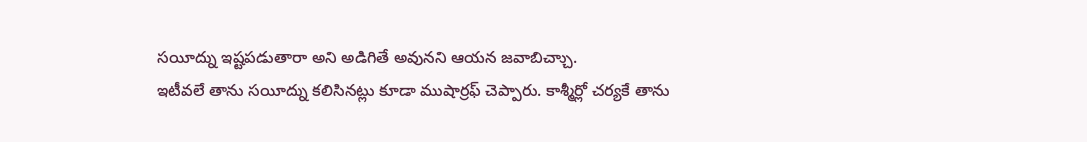సయీద్ను ఇష్టపడుతారా అని అడిగితే అవునని ఆయన జవాబిచ్చాు.
ఇటీవలే తాను సయీద్ను కలిసినట్లు కూడా ముషార్రఫ్ చెప్పారు. కాశ్మీర్లో చర్యకే తాను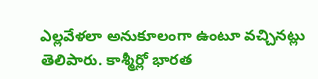ఎల్లవేళలా అనుకూలంగా ఉంటూ వచ్చినట్లు తెలిపారు. కాశ్మీర్లో భారత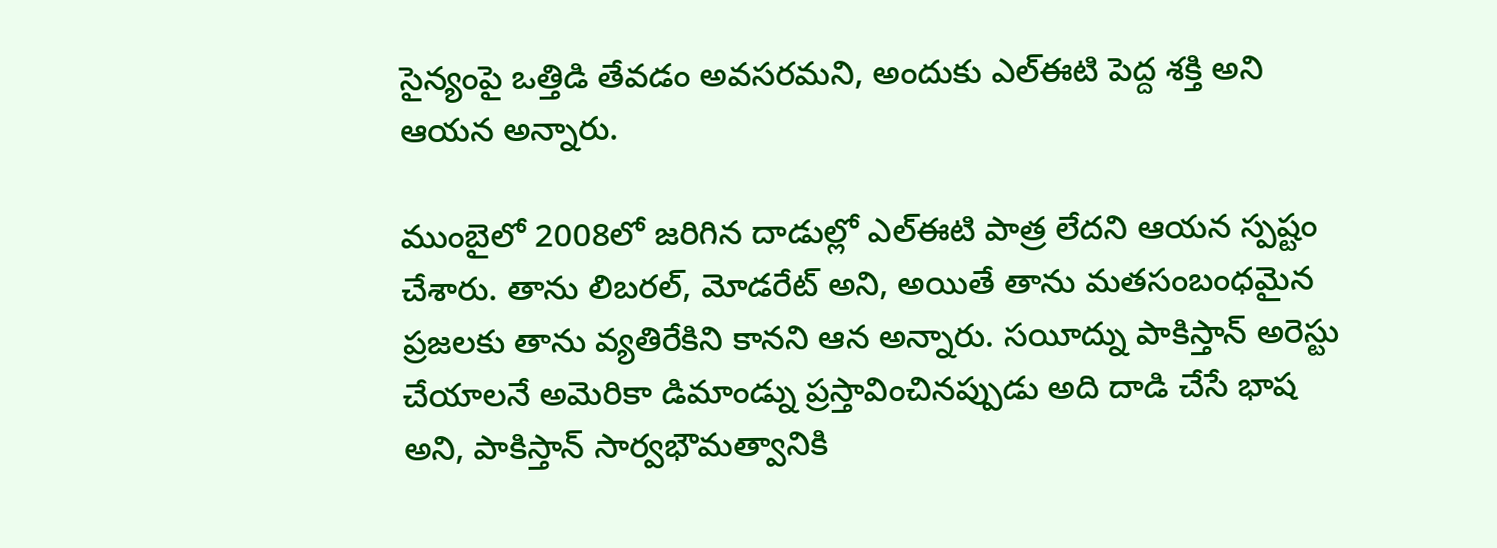సైన్యంపై ఒత్తిడి తేవడం అవసరమని, అందుకు ఎల్ఈటి పెద్ద శక్తి అని ఆయన అన్నారు.

ముంబైలో 2008లో జరిగిన దాడుల్లో ఎల్ఈటి పాత్ర లేదని ఆయన స్పష్టం చేశారు. తాను లిబరల్, మోడరేట్ అని, అయితే తాను మతసంబంధమైన ప్రజలకు తాను వ్యతిరేకిని కానని ఆన అన్నారు. సయీద్ను పాకిస్తాన్ అరెస్టు చేయాలనే అమెరికా డిమాండ్ను ప్రస్తావించినప్పుడు అది దాడి చేసే భాష అని, పాకిస్తాన్ సార్వభౌమత్వానికి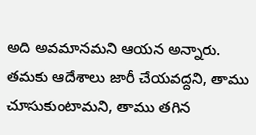అది అవమానమని ఆయన అన్నారు.
తమకు ఆదేశాలు జారీ చేయవద్దని, తాము చూసుకుంటామని, తాము తగిన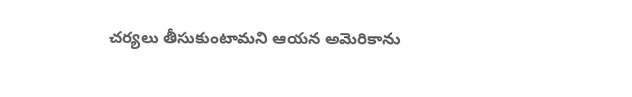చర్యలు తీసుకుంటామని ఆయన అమెరికాను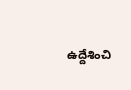ఉద్దేశించి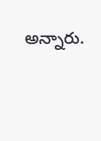అన్నారు.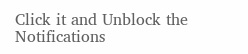Click it and Unblock the Notifications